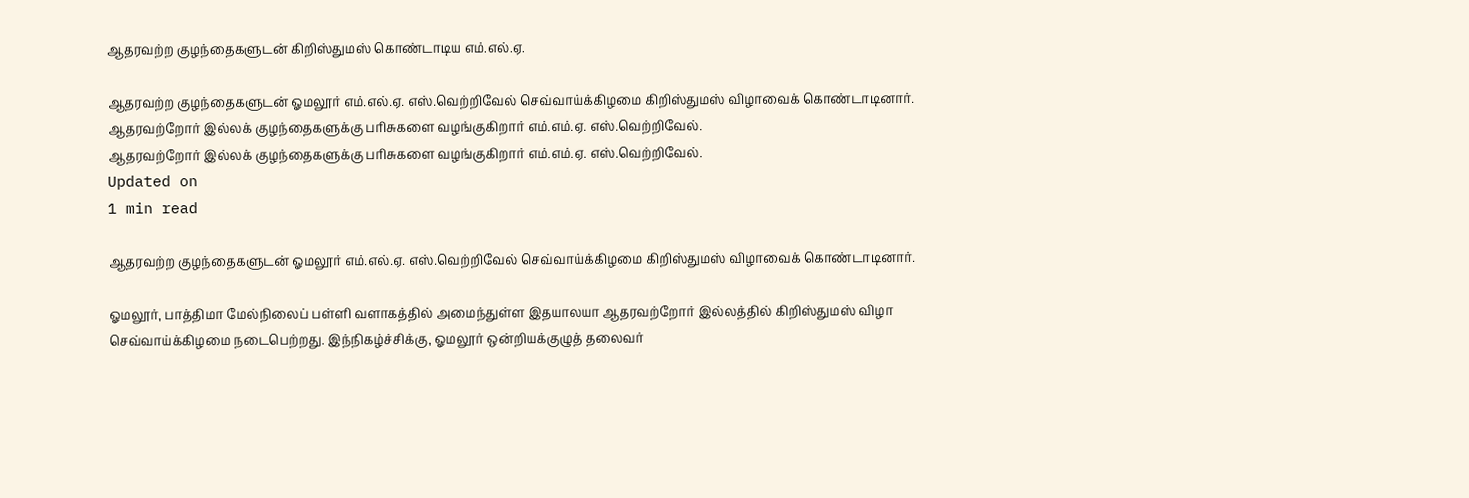ஆதரவற்ற குழந்தைகளுடன் கிறிஸ்துமஸ் கொண்டாடிய எம்.எல்.ஏ.

ஆதரவற்ற குழந்தைகளுடன் ஓமலூர் எம்.எல்.ஏ. எஸ்.வெற்றிவேல் செவ்வாய்க்கிழமை கிறிஸ்துமஸ் விழாவைக் கொண்டாடினார்.
ஆதரவற்றோர் இல்லக் குழந்தைகளுக்கு பரிசுகளை வழங்குகிறார் எம்.எம்.ஏ. எஸ்.வெற்றிவேல்.
ஆதரவற்றோர் இல்லக் குழந்தைகளுக்கு பரிசுகளை வழங்குகிறார் எம்.எம்.ஏ. எஸ்.வெற்றிவேல்.
Updated on
1 min read

ஆதரவற்ற குழந்தைகளுடன் ஓமலூர் எம்.எல்.ஏ. எஸ்.வெற்றிவேல் செவ்வாய்க்கிழமை கிறிஸ்துமஸ் விழாவைக் கொண்டாடினார்.

ஓமலூர், பாத்திமா மேல்நிலைப் பள்ளி வளாகத்தில் அமைந்துள்ள இதயாலயா ஆதரவற்றோர் இல்லத்தில் கிறிஸ்துமஸ் விழா செவ்வாய்க்கிழமை நடைபெற்றது. இந்நிகழ்ச்சிக்கு, ஓமலூர் ஒன்றியக்குழுத் தலைவர்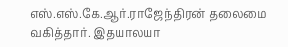எஸ்.எஸ்.கே.ஆர்.ராஜேந்திரன் தலைமை வகித்தார். இதயாலயா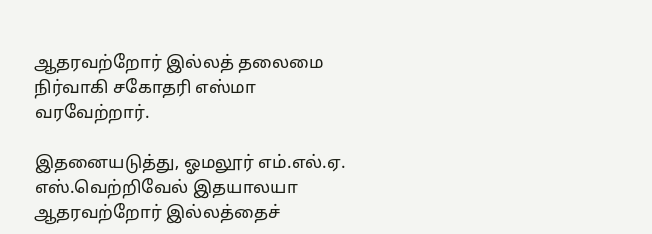ஆதரவற்றோர் இல்லத் தலைமை நிர்வாகி சகோதரி எஸ்மா வரவேற்றார்.

இதனையடுத்து, ஓமலூர் எம்.எல்.ஏ. எஸ்.வெற்றிவேல் இதயாலயா ஆதரவற்றோர் இல்லத்தைச்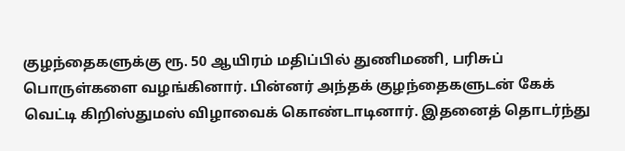குழந்தைகளுக்கு ரூ. 50 ஆயிரம் மதிப்பில் துணிமணி, பரிசுப் பொருள்களை வழங்கினார். பின்னர் அந்தக் குழந்தைகளுடன் கேக் வெட்டி கிறிஸ்துமஸ் விழாவைக் கொண்டாடினார். இதனைத் தொடர்ந்து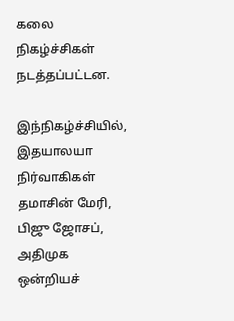கலை நிகழ்ச்சிகள் நடத்தப்பட்டன.

இந்நிகழ்ச்சியில், இதயாலயா நிர்வாகிகள் தமாசின் மேரி, பிஜு ஜோசப், அதிமுக ஒன்றியச்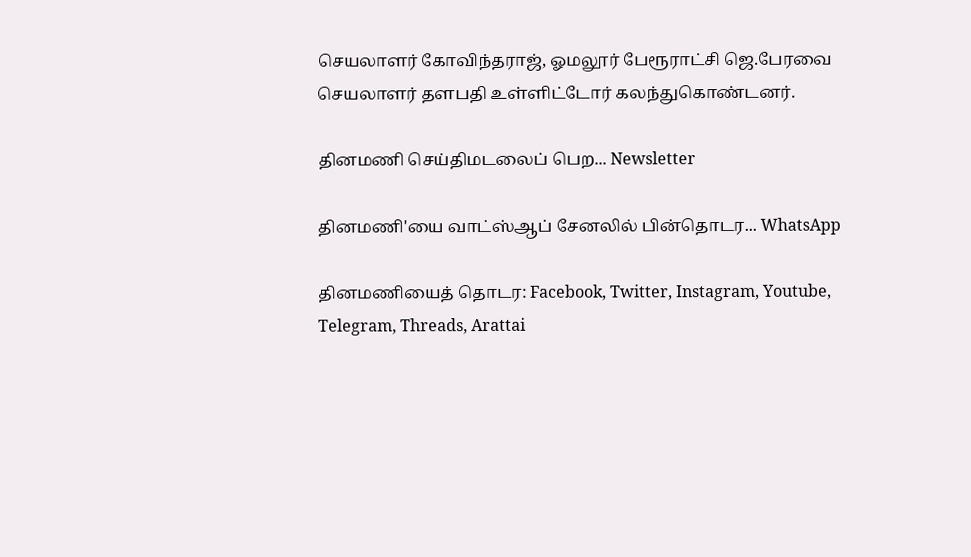செயலாளர் கோவிந்தராஜ், ஓமலூர் பேரூராட்சி ஜெ.பேரவை செயலாளர் தளபதி உள்ளிட்டோர் கலந்துகொண்டனர்.

தினமணி செய்திமடலைப் பெற... Newsletter

தினமணி'யை வாட்ஸ்ஆப் சேனலில் பின்தொடர... WhatsApp

தினமணியைத் தொடர: Facebook, Twitter, Instagram, Youtube, Telegram, Threads, Arattai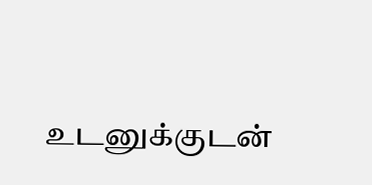உடனுக்குடன்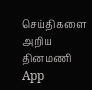செய்திகளை அறிய தினமணி App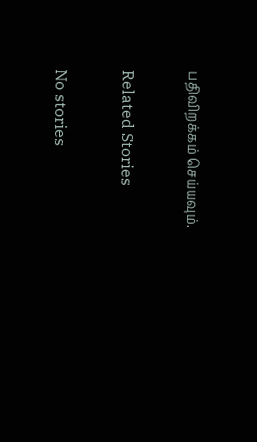பதிவிறக்கம் செய்யவும்.

Related Stories

No stories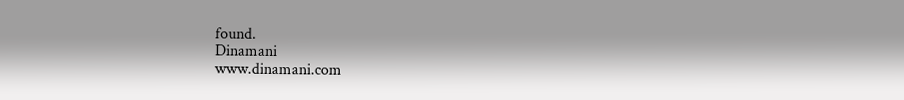found.
Dinamani
www.dinamani.com